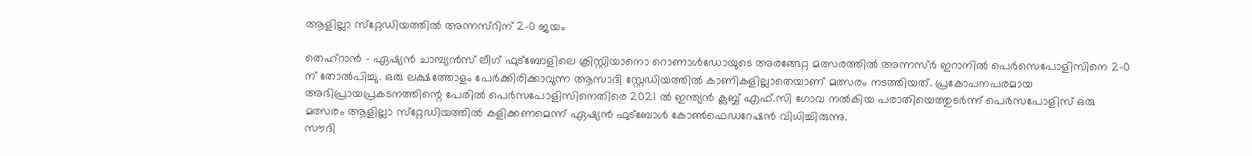ആളില്ലാ സ്‌റ്റേഡിയത്തില്‍ അന്നസ്‌റിന് 2-0 ജയം

തെഹ്‌റാന്‍ - ഏഷ്യന്‍ ചാമ്പ്യന്‍സ് ലീഗ് ഫുട്‌ബോളിലെ ക്രിസ്റ്റിയാനൊ റൊണാള്‍ഡോയുടെ അരങ്ങേറ്റ മത്സരത്തില്‍ അന്നസ്ര്‍ ഇറാനില്‍ പെര്‍സെപോളിസിനെ 2-0 ന് തോല്‍പിച്ചു. ഒരു ലക്ഷത്തോളം പേര്‍ക്കിരിക്കാവുന്ന ആസാദി സ്റ്റേഡിയത്തില്‍ കാണികളില്ലാതെയാണ് മത്സരം നടത്തിയത്. പ്രകോപനപരമായ അഭിപ്രായപ്രകടനത്തിന്റെ പേരില്‍ പെര്‍സപോളിസിനെതിരെ 2021 ല്‍ ഇന്ത്യന്‍ ക്ലബ്ബ് എഫ്.സി ഗോവ നല്‍കിയ പരാതിയെത്തുടര്‍ന്ന് പെര്‍സപോളിസ് ഒരു മത്സരം ആളില്ലാ സ്‌റ്റേഡിയത്തില്‍ കളിക്കണമെന്ന് ഏഷ്യന്‍ ഫുട്‌ബോള്‍ കോണ്‍ഫെഡറേഷന്‍ വിധിച്ചിരുന്നു.
സൗദി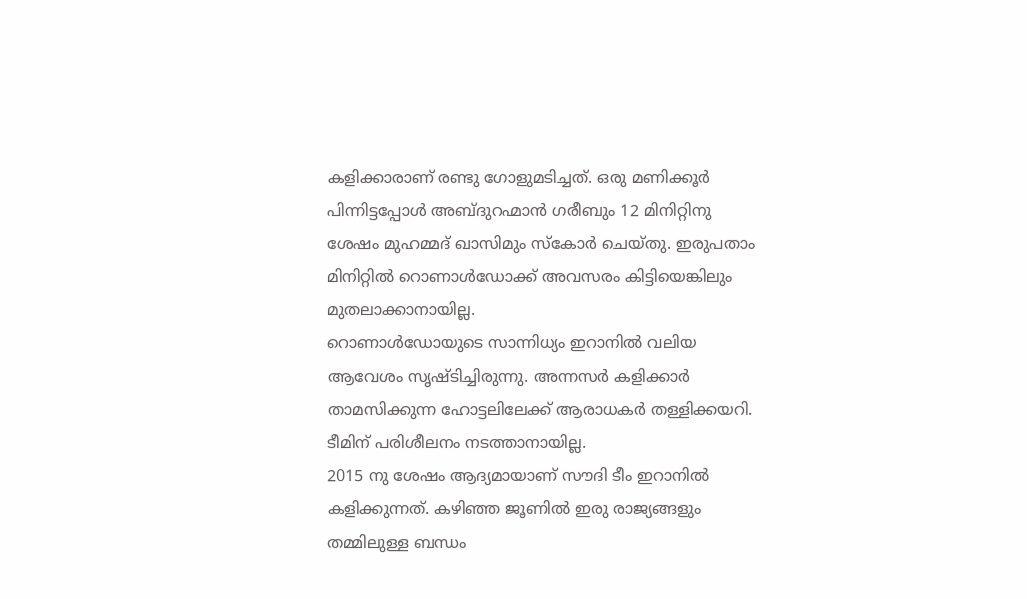കളിക്കാരാണ് രണ്ടു ഗോളുമടിച്ചത്. ഒരു മണിക്കൂര്‍ പിന്നിട്ടപ്പോള്‍ അബ്ദുറഹ്മാന്‍ ഗരീബും 12 മിനിറ്റിനു ശേഷം മുഹമ്മദ് ഖാസിമും സ്‌കോര്‍ ചെയ്തു. ഇരുപതാം മിനിറ്റില്‍ റൊണാള്‍ഡോക്ക് അവസരം കിട്ടിയെങ്കിലും മുതലാക്കാനായില്ല.
റൊണാള്‍ഡോയുടെ സാന്നിധ്യം ഇറാനില്‍ വലിയ ആവേശം സൃഷ്ടിച്ചിരുന്നു. അന്നസര്‍ കളിക്കാര്‍ താമസിക്കുന്ന ഹോട്ടലിലേക്ക് ആരാധകര്‍ തള്ളിക്കയറി. ടീമിന് പരിശീലനം നടത്താനായില്ല.
2015 നു ശേഷം ആദ്യമായാണ് സൗദി ടീം ഇറാനില്‍ കളിക്കുന്നത്. കഴിഞ്ഞ ജൂണില്‍ ഇരു രാജ്യങ്ങളും തമ്മിലുള്ള ബന്ധം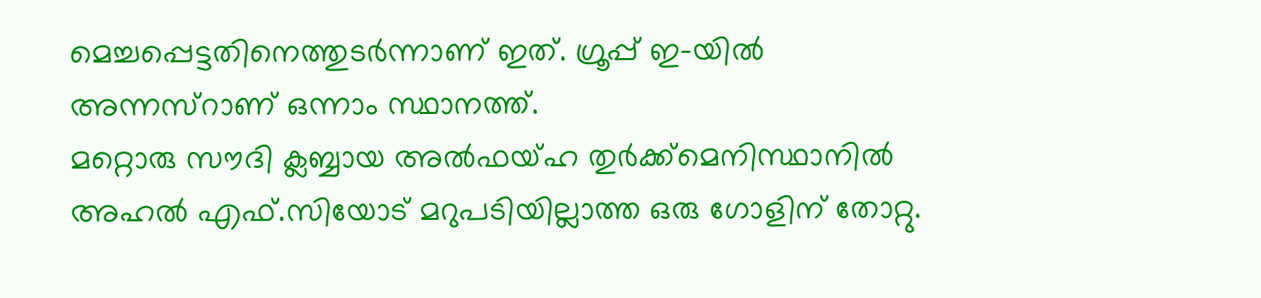മെച്ചപ്പെട്ടതിനെത്തുടര്‍ന്നാണ് ഇത്. ഗ്രൂപ്പ് ഇ-യില്‍ അന്നസ്‌റാണ് ഒന്നാം സ്ഥാനത്ത്.
മറ്റൊരു സൗദി ക്ലബ്ബായ അല്‍ഫയ്ഹ തുര്‍ക്ക്‌മെനിസ്ഥാനില്‍ അഹല്‍ എഫ്.സിയോട് മറുപടിയില്ലാത്ത ഒരു ഗോളിന് തോറ്റു.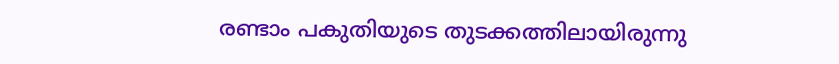രണ്ടാം പകുതിയുടെ തുടക്കത്തിലായിരുന്നു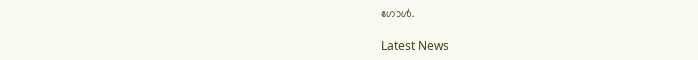ഗോള്‍.

Latest News